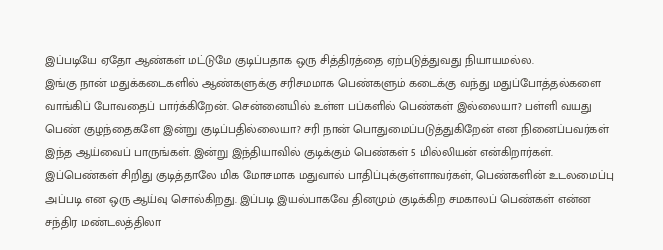இப்படியே ஏதோ ஆண்கள் மட்டுமே குடிப்பதாக ஒரு சித்திரத்தை ஏற்படுத்துவது நியாயமல்ல.
இங்கு நான் மதுக்கடைகளில் ஆண்களுக்கு சரிசமமாக பெண்களும் கடைக்கு வந்து மதுப்போத்தல்களை வாங்கிப் போவதைப் பார்க்கிறேன். சென்னையில் உள்ள பப்களில் பெண்கள் இல்லையா? பள்ளி வயது பெண் குழந்தைகளே இன்று குடிப்பதில்லையா? சரி நான் பொதுமைப்படுத்துகிறேன் என நினைப்பவர்கள் இந்த ஆய்வைப் பாருங்கள். இன்று இந்தியாவில் குடிக்கும் பெண்கள் 5 மில்லியன் என்கிறார்கள். இப்பெண்கள் சிறிது குடித்தாலே மிக மோசமாக மதுவால் பாதிப்புக்குள்ளாவர்கள், பெண்களின் உடலமைப்பு அப்படி என ஒரு ஆய்வு சொல்கிறது. இப்படி இயல்பாகவே தினமும் குடிக்கிற சமகாலப் பெண்கள் என்ன சந்திர மண்டலத்திலா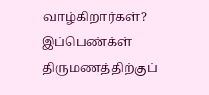வாழ்கிறார்கள்? இப்பெண்க்ள் திருமணத்திற்குப்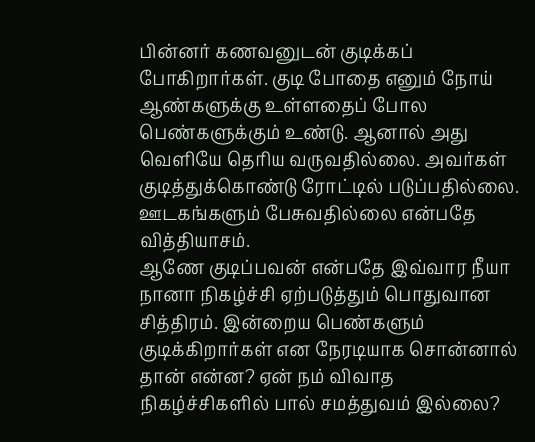பின்னர் கணவனுடன் குடிக்கப் போகிறார்கள். குடி போதை எனும் நோய் ஆண்களுக்கு உள்ளதைப் போல பெண்களுக்கும் உண்டு. ஆனால் அது வெளியே தெரிய வருவதில்லை. அவர்கள் குடித்துக்கொண்டு ரோட்டில் படுப்பதில்லை. ஊடகங்களும் பேசுவதில்லை என்பதே வித்தியாசம்.
ஆணே குடிப்பவன் என்பதே இவ்வார நீயா நானா நிகழ்ச்சி ஏற்படுத்தும் பொதுவான சித்திரம். இன்றைய பெண்களும் குடிக்கிறார்கள் என நேரடியாக சொன்னால் தான் என்ன? ஏன் நம் விவாத நிகழ்ச்சிகளில் பால் சமத்துவம் இல்லை?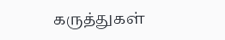கருத்துகள்